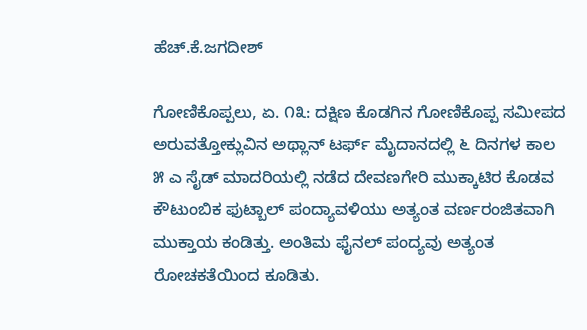ಹೆಚ್.ಕೆ.ಜಗದೀಶ್

ಗೋಣಿಕೊಪ್ಪಲು, ಏ. ೧೩: ದಕ್ಷಿಣ ಕೊಡಗಿನ ಗೋಣಿಕೊಪ್ಪ ಸಮೀಪದ ಅರುವತ್ತೋಕ್ಲುವಿನ ಅಥ್ಲಾನ್ ಟರ್ಫ್ ಮೈದಾನದಲ್ಲಿ ೬ ದಿನಗಳ ಕಾಲ ೫ ಎ ಸೈಡ್ ಮಾದರಿಯಲ್ಲಿ ನಡೆದ ದೇವಣಗೇರಿ ಮುಕ್ಕಾಟಿರ ಕೊಡವ ಕೌಟುಂಬಿಕ ಫುಟ್ಬಾಲ್ ಪಂದ್ಯಾವಳಿಯು ಅತ್ಯಂತ ವರ್ಣರಂಜಿತವಾಗಿ ಮುಕ್ತಾಯ ಕಂಡಿತ್ತು. ಅಂತಿಮ ಫೈನಲ್ ಪಂದ್ಯವು ಅತ್ಯಂತ ರೋಚಕತೆಯಿಂದ ಕೂಡಿತು.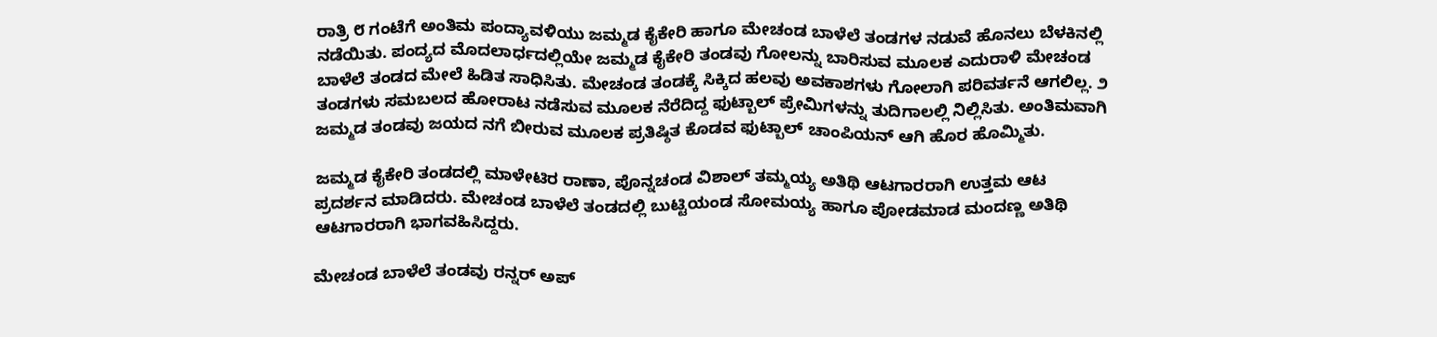ರಾತ್ರಿ ೮ ಗಂಟೆಗೆ ಅಂತಿಮ ಪಂದ್ಯಾವಳಿಯು ಜಮ್ಮಡ ಕೈಕೇರಿ ಹಾಗೂ ಮೇಚಂಡ ಬಾಳೆಲೆ ತಂಡಗಳ ನಡುವೆ ಹೊನಲು ಬೆಳಕಿನಲ್ಲಿ ನಡೆಯಿತು. ಪಂದ್ಯದ ಮೊದಲಾರ್ಧದಲ್ಲಿಯೇ ಜಮ್ಮಡ ಕೈಕೇರಿ ತಂಡವು ಗೋಲನ್ನು ಬಾರಿಸುವ ಮೂಲಕ ಎದುರಾಳಿ ಮೇಚಂಡ ಬಾಳೆಲೆ ತಂಡದ ಮೇಲೆ ಹಿಡಿತ ಸಾಧಿಸಿತು. ಮೇಚಂಡ ತಂಡಕ್ಕೆ ಸಿಕ್ಕಿದ ಹಲವು ಅವಕಾಶಗಳು ಗೋಲಾಗಿ ಪರಿವರ್ತನೆ ಆಗಲಿಲ್ಲ. ೨ ತಂಡಗಳು ಸಮಬಲದ ಹೋರಾಟ ನಡೆಸುವ ಮೂಲಕ ನೆರೆದಿದ್ದ ಫುಟ್ಬಾಲ್ ಪ್ರೇಮಿಗಳನ್ನು ತುದಿಗಾಲಲ್ಲಿ ನಿಲ್ಲಿಸಿತು. ಅಂತಿಮವಾಗಿ ಜಮ್ಮಡ ತಂಡವು ಜಯದ ನಗೆ ಬೀರುವ ಮೂಲಕ ಪ್ರತಿಷ್ಠಿತ ಕೊಡವ ಫುಟ್ಬಾಲ್ ಚಾಂಪಿಯನ್ ಆಗಿ ಹೊರ ಹೊಮ್ಮಿತು.

ಜಮ್ಮಡ ಕೈಕೇರಿ ತಂಡದಲ್ಲಿ ಮಾಳೇಟಿರ ರಾಣಾ, ಪೊನ್ನಚಂಡ ವಿಶಾಲ್ ತಮ್ಮಯ್ಯ ಅತಿಥಿ ಆಟಗಾರರಾಗಿ ಉತ್ತಮ ಆಟ ಪ್ರದರ್ಶನ ಮಾಡಿದರು. ಮೇಚಂಡ ಬಾಳೆಲೆ ತಂಡದಲ್ಲಿ ಬುಟ್ಟಿಯಂಡ ಸೋಮಯ್ಯ ಹಾಗೂ ಪೋಡಮಾಡ ಮಂದಣ್ಣ ಅತಿಥಿ ಆಟಗಾರರಾಗಿ ಭಾಗವಹಿಸಿದ್ದರು.

ಮೇಚಂಡ ಬಾಳೆಲೆ ತಂಡವು ರನ್ನರ್ ಅಪ್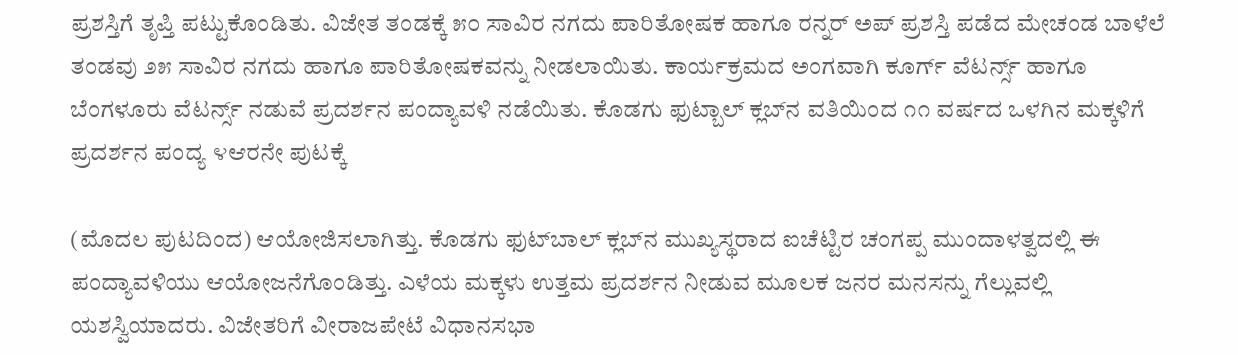ಪ್ರಶಸ್ತಿಗೆ ತೃಪ್ತಿ ಪಟ್ಟುಕೊಂಡಿತು. ವಿಜೇತ ತಂಡಕ್ಕೆ ೫೦ ಸಾವಿರ ನಗದು ಪಾರಿತೋಷಕ ಹಾಗೂ ರನ್ನರ್ ಅಪ್ ಪ್ರಶಸ್ತಿ ಪಡೆದ ಮೇಚಂಡ ಬಾಳೆಲೆ ತಂಡವು ೨೫ ಸಾವಿರ ನಗದು ಹಾಗೂ ಪಾರಿತೋಷಕವನ್ನು ನೀಡಲಾಯಿತು. ಕಾರ್ಯಕ್ರಮದ ಅಂಗವಾಗಿ ಕೂರ್ಗ್ ವೆಟರ್ನ್ಸ್ ಹಾಗೂ ಬೆಂಗಳೂರು ವೆಟರ್ನ್ಸ್ ನಡುವೆ ಪ್ರದರ್ಶನ ಪಂದ್ಯಾವಳಿ ನಡೆಯಿತು. ಕೊಡಗು ಫುಟ್ಬಾಲ್ ಕ್ಲಬ್‌ನ ವತಿಯಿಂದ ೧೧ ವರ್ಷದ ಒಳಗಿನ ಮಕ್ಕಳಿಗೆ ಪ್ರದರ್ಶನ ಪಂದ್ಯ ೪ಆರನೇ ಪುಟಕ್ಕೆ

(ಮೊದಲ ಪುಟದಿಂದ) ಆಯೋಜಿಸಲಾಗಿತ್ತು. ಕೊಡಗು ಫುಟ್‌ಬಾಲ್ ಕ್ಲಬ್‌ನ ಮುಖ್ಯಸ್ಥರಾದ ಐಚೆಟ್ಟಿರ ಚಂಗಪ್ಪ ಮುಂದಾಳತ್ವದಲ್ಲಿ ಈ ಪಂದ್ಯಾವಳಿಯು ಆಯೋಜನೆಗೊಂಡಿತ್ತು. ಎಳೆಯ ಮಕ್ಕಳು ಉತ್ತಮ ಪ್ರದರ್ಶನ ನೀಡುವ ಮೂಲಕ ಜನರ ಮನಸನ್ನು ಗೆಲ್ಲುವಲ್ಲಿ ಯಶಸ್ವಿಯಾದರು. ವಿಜೇತರಿಗೆ ವೀರಾಜಪೇಟೆ ವಿಧಾನಸಭಾ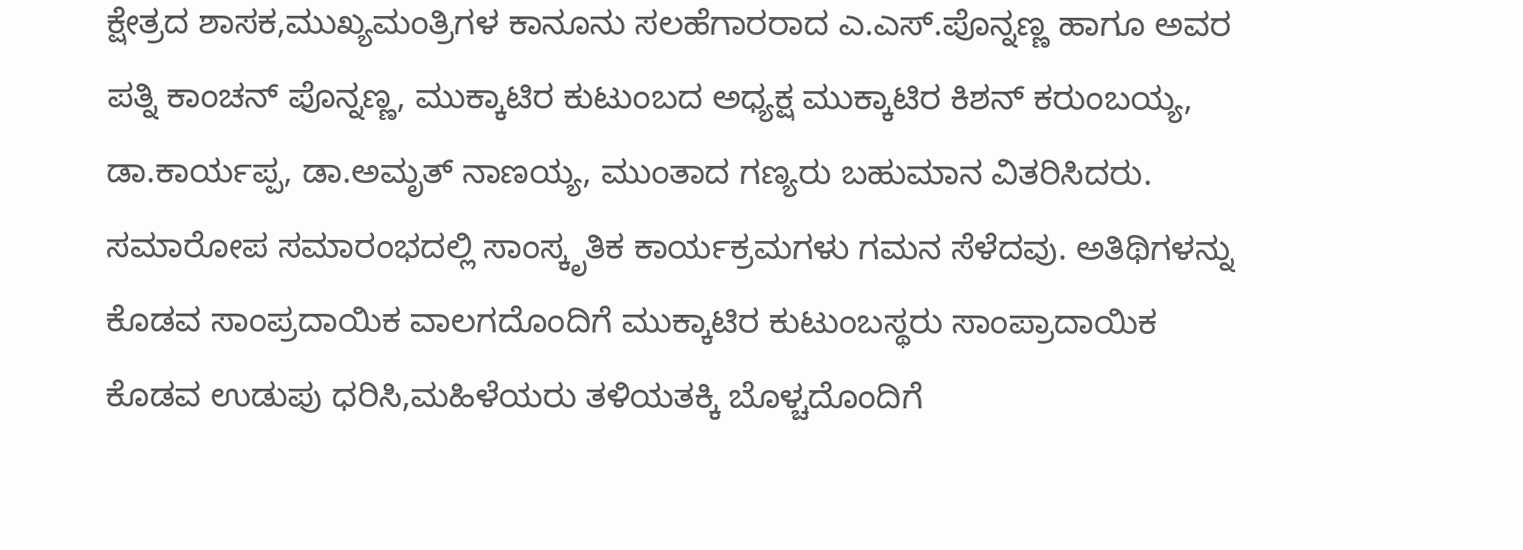ಕ್ಷೇತ್ರದ ಶಾಸಕ,ಮುಖ್ಯಮಂತ್ರಿಗಳ ಕಾನೂನು ಸಲಹೆಗಾರರಾದ ಎ.ಎಸ್.ಪೊನ್ನಣ್ಣ ಹಾಗೂ ಅವರ ಪತ್ನಿ ಕಾಂಚನ್ ಪೊನ್ನಣ್ಣ, ಮುಕ್ಕಾಟಿರ ಕುಟುಂಬದ ಅಧ್ಯಕ್ಷ ಮುಕ್ಕಾಟಿರ ಕಿಶನ್ ಕರುಂಬಯ್ಯ, ಡಾ.ಕಾರ್ಯಪ್ಪ, ಡಾ.ಅಮೃತ್ ನಾಣಯ್ಯ, ಮುಂತಾದ ಗಣ್ಯರು ಬಹುಮಾನ ವಿತರಿಸಿದರು. ಸಮಾರೋಪ ಸಮಾರಂಭದಲ್ಲಿ ಸಾಂಸ್ಕೃತಿಕ ಕಾರ್ಯಕ್ರಮಗಳು ಗಮನ ಸೆಳೆದವು. ಅತಿಥಿಗಳನ್ನು ಕೊಡವ ಸಾಂಪ್ರದಾಯಿಕ ವಾಲಗದೊಂದಿಗೆ ಮುಕ್ಕಾಟಿರ ಕುಟುಂಬಸ್ಥರು ಸಾಂಪ್ರಾದಾಯಿಕ ಕೊಡವ ಉಡುಪು ಧರಿಸಿ,ಮಹಿಳೆಯರು ತಳಿಯತಕ್ಕಿ ಬೊಳ್ಚದೊಂದಿಗೆ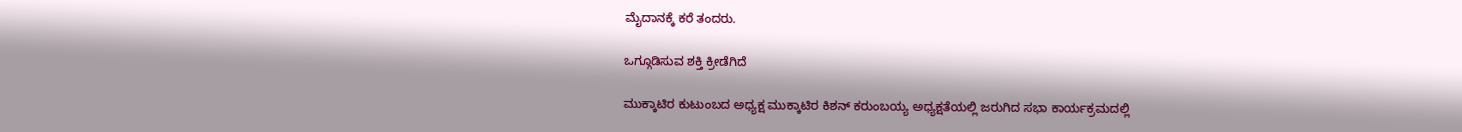ಮೈದಾನಕ್ಕೆ ಕರೆ ತಂದರು.

ಒಗ್ಗೂಡಿಸುವ ಶಕ್ತಿ ಕ್ರೀಡೆಗಿದೆ

ಮುಕ್ಕಾಟಿರ ಕುಟುಂಬದ ಅಧ್ಯಕ್ಷ ಮುಕ್ಕಾಟಿರ ಕಿಶನ್ ಕರುಂಬಯ್ಯ ಅಧ್ಯಕ್ಷತೆಯಲ್ಲಿ ಜರುಗಿದ ಸಭಾ ಕಾರ್ಯಕ್ರಮದಲ್ಲಿ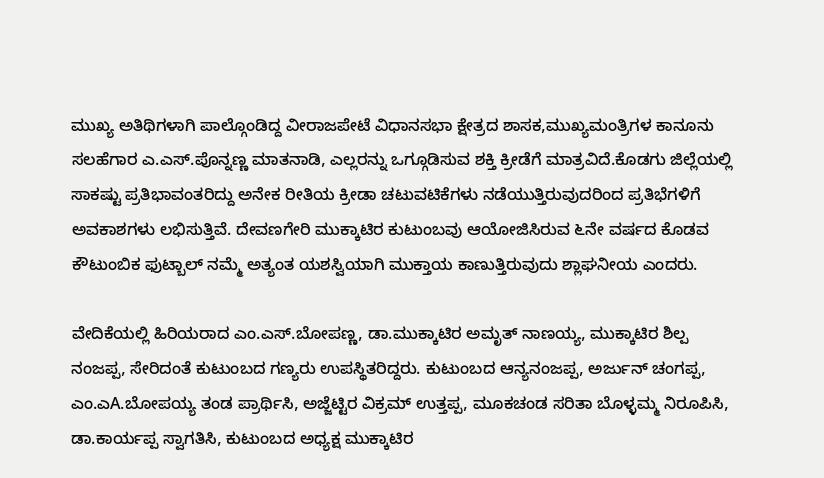ಮುಖ್ಯ ಅತಿಥಿಗಳಾಗಿ ಪಾಲ್ಗೊಂಡಿದ್ದ ವೀರಾಜಪೇಟೆ ವಿಧಾನಸಭಾ ಕ್ಷೇತ್ರದ ಶಾಸಕ,ಮುಖ್ಯಮಂತ್ರಿಗಳ ಕಾನೂನು ಸಲಹೆಗಾರ ಎ.ಎಸ್.ಪೊನ್ನಣ್ಣ ಮಾತನಾಡಿ, ಎಲ್ಲರನ್ನು ಒಗ್ಗೂಡಿಸುವ ಶಕ್ತಿ ಕ್ರೀಡೆಗೆ ಮಾತ್ರವಿದೆ.ಕೊಡಗು ಜಿಲ್ಲೆಯಲ್ಲಿ ಸಾಕಷ್ಟು ಪ್ರತಿಭಾವಂತರಿದ್ದು ಅನೇಕ ರೀತಿಯ ಕ್ರೀಡಾ ಚಟುವಟಿಕೆಗಳು ನಡೆಯುತ್ತಿರುವುದರಿಂದ ಪ್ರತಿಭೆಗಳಿಗೆ ಅವಕಾಶಗಳು ಲಭಿಸುತ್ತಿವೆ. ದೇವಣಗೇರಿ ಮುಕ್ಕಾಟಿರ ಕುಟುಂಬವು ಆಯೋಜಿಸಿರುವ ೬ನೇ ವರ್ಷದ ಕೊಡವ ಕೌಟುಂಬಿಕ ಫುಟ್ಬಾಲ್ ನಮ್ಮೆ ಅತ್ಯಂತ ಯಶಸ್ವಿಯಾಗಿ ಮುಕ್ತಾಯ ಕಾಣುತ್ತಿರುವುದು ಶ್ಲಾಘನೀಯ ಎಂದರು.

ವೇದಿಕೆಯಲ್ಲಿ ಹಿರಿಯರಾದ ಎಂ.ಎಸ್.ಬೋಪಣ್ಣ, ಡಾ.ಮುಕ್ಕಾಟಿರ ಅಮೃತ್ ನಾಣಯ್ಯ, ಮುಕ್ಕಾಟಿರ ಶಿಲ್ಪ ನಂಜಪ್ಪ, ಸೇರಿದಂತೆ ಕುಟುಂಬದ ಗಣ್ಯರು ಉಪಸ್ಥಿತರಿದ್ದರು. ಕುಟುಂಬದ ಆನ್ಯನಂಜಪ್ಪ, ಅರ್ಜುನ್ ಚಂಗಪ್ಪ, ಎಂ.ಎA.ಬೋಪಯ್ಯ ತಂಡ ಪ್ರಾರ್ಥಿಸಿ, ಅಜ್ಜೆಟ್ಟಿರ ವಿಕ್ರಮ್ ಉತ್ತಪ್ಪ, ಮೂಕಚಂಡ ಸರಿತಾ ಬೊಳ್ಳಮ್ಮ ನಿರೂಪಿಸಿ, ಡಾ.ಕಾರ್ಯಪ್ಪ ಸ್ವಾಗತಿಸಿ, ಕುಟುಂಬದ ಅಧ್ಯಕ್ಷ ಮುಕ್ಕಾಟಿರ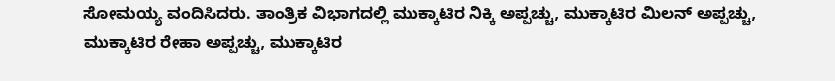ಸೋಮಯ್ಯ ವಂದಿಸಿದರು. ತಾಂತ್ರಿಕ ವಿಭಾಗದಲ್ಲಿ ಮುಕ್ಕಾಟಿರ ನಿಕ್ಕಿ ಅಪ್ಪಚ್ಚು, ಮುಕ್ಕಾಟಿರ ಮಿಲನ್ ಅಪ್ಪಚ್ಚು, ಮುಕ್ಕಾಟಿರ ರೇಹಾ ಅಪ್ಪಚ್ಚು, ಮುಕ್ಕಾಟಿರ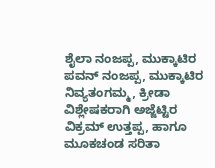ಶೈಲಾ ನಂಜಪ್ಪ, ಮುಕ್ಕಾಟಿರ ಪವನ್ ನಂಜಪ್ಪ, ಮುಕ್ಕಾಟಿರ ನಿವ್ಯತಂಗಮ್ಮ, ಕ್ರೀಡಾ ವಿಶ್ಲೇಷಕರಾಗಿ ಅಜ್ಜೆಟ್ಟಿರ ವಿಕ್ರಮ್ ಉತ್ತಪ್ಪ, ಹಾಗೂ ಮೂಕಚಂಡ ಸರಿತಾ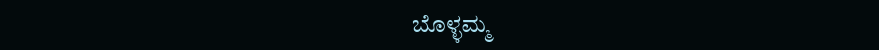ಬೊಳ್ಳಮ್ಮ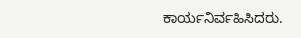ಕಾರ್ಯನಿರ್ವಹಿಸಿದರು.